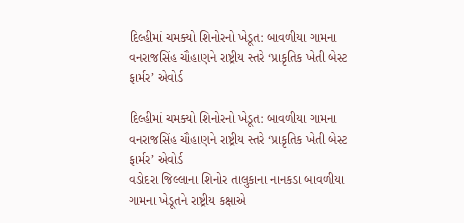દિલ્હીમાં ચમક્યો શિનોરનો ખેડૂત: બાવળીયા ગામના વનરાજસિંહ ચૌહાણને રાષ્ટ્રીય સ્તરે ‘પ્રાકૃતિક ખેતી બેસ્ટ ફાર્મર’ એવોર્ડ

દિલ્હીમાં ચમક્યો શિનોરનો ખેડૂત: બાવળીયા ગામના વનરાજસિંહ ચૌહાણને રાષ્ટ્રીય સ્તરે ‘પ્રાકૃતિક ખેતી બેસ્ટ ફાર્મર’ એવોર્ડ
વડોદરા જિલ્લાના શિનોર તાલુકાના નાનકડા બાવળીયા ગામના ખેડૂતને રાષ્ટ્રીય કક્ષાએ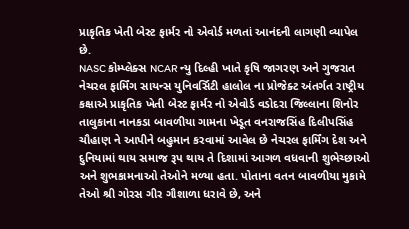પ્રાકૃતિક ખેતી બેસ્ટ ફાર્મર નો એવોર્ડ મળતાં આનંદની લાગણી વ્યાપેલ છે.
NASC કોમ્પ્લેક્સ NCAR ન્યુ દિલ્હી ખાતે કૃષિ જાગરણ અને ગુજરાત નેચરલ ફાર્મિંગ સાયન્સ યુનિવર્સિટી હાલોલ ના પ્રોજેક્ટ અંતર્ગત રાષ્ટ્રીય કક્ષાએ પ્રાકૃતિક ખેતી બેસ્ટ ફાર્મર નો એવોર્ડ વડોદરા જિલ્લાના શિનોર તાલુકાના નાનકડા બાવળીયા ગામના ખેડૂત વનરાજસિંહ દિલીપસિંહ ચૌહાણ ને આપીને બહુમાન કરવામાં આવેલ છે નેચરલ ફાર્મિંગ દેશ અને દુનિયામાં થાય સમાજ રૂપ થાય તે દિશામાં આગળ વધવાની શુભેચ્છાઓ અને શુભકામનાઓ તેઓને મળ્યા હતા. પોતાના વતન બાવળીયા મુકામે તેઓ શ્રી ગોરસ ગીર ગૌશાળા ધરાવે છે, અને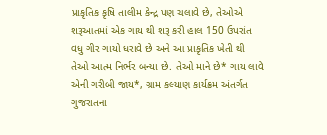પ્રાકૃતિક કૃષિ તાલીમ કેન્દ્ર પણ ચલાવે છે, તેઓએ શરૂઆતમાં એક ગાય થી શરૂ કરી હાલ 150 ઉપરાંત વધુ ગીર ગાયો ધરાવે છે અને આ પ્રાકૃતિક ખેતી થી તેઓ આત્મ નિર્ભર બન્યા છે. તેઓ માને છે* ગાય લાવે એની ગરીબી જાય*, ગ્રામ કલ્યાણ કાર્યક્રમ અંતર્ગત ગુજરાતના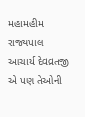મહામહીમ રાજ્યપાલ આચાર્ય દેવવ્રતજી એ પણ તેઓની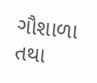ગૌશાળા તથા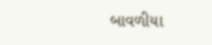બાવળીયા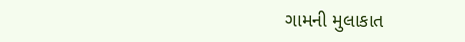ગામની મુલાકાત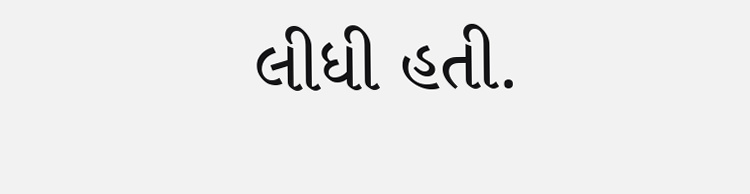લીધી હતી.